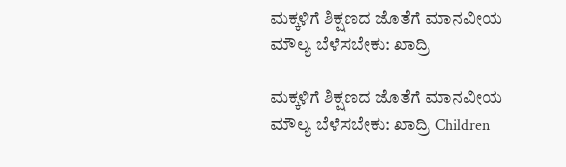ಮಕ್ಕಳಿಗೆ ಶಿಕ್ಷಣದ ಜೊತೆಗೆ ಮಾನವೀಯ ಮೌಲ್ಯ ಬೆಳೆಸಬೇಕು: ಖಾದ್ರಿ

ಮಕ್ಕಳಿಗೆ ಶಿಕ್ಷಣದ ಜೊತೆಗೆ ಮಾನವೀಯ ಮೌಲ್ಯ ಬೆಳೆಸಬೇಕು: ಖಾದ್ರಿ Children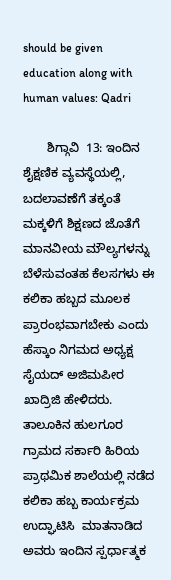should be given education along with human values: Qadri

       ಶಿಗ್ಗಾವಿ  13: ಇಂದಿನ ಶೈಕ್ಷಣಿಕ ವ್ಯವಸ್ಥೆಯಲ್ಲಿ, ಬದಲಾವಣೆಗೆ ತಕ್ಕಂತೆ ಮಕ್ಕಳಿಗೆ ಶಿಕ್ಷಣದ ಜೊತೆಗೆ ಮಾನವೀಯ ಮೌಲ್ಯಗಳನ್ನು ಬೆಳೆಸುವಂತಹ ಕೆಲಸಗಳು ಈ ಕಲಿಕಾ ಹಬ್ಬದ ಮೂಲಕ ಪ್ರಾರಂಭವಾಗಬೇಕು ಎಂದು ಹೆಸ್ಕಾಂ ನಿಗಮದ ಅಧ್ಯಕ್ಷ  ಸೈಯದ್ ಅಜಿಮಪೀರ ಖಾದ್ರಿಜಿ ಹೇಳಿದರು.   ತಾಲೂಕಿನ ಹುಲಗೂರ ಗ್ರಾಮದ ಸರ್ಕಾರಿ ಹಿರಿಯ ಪ್ರಾಥಮಿಕ ಶಾಲೆಯಲ್ಲಿ ನಡೆದ ಕಲಿಕಾ ಹಬ್ಬ ಕಾರ್ಯಕ್ರಮ ಉದ್ಘಾಟಿಸಿ  ಮಾತನಾಡಿದ ಅವರು ಇಂದಿನ ಸ್ಪರ್ಧಾತ್ಮಕ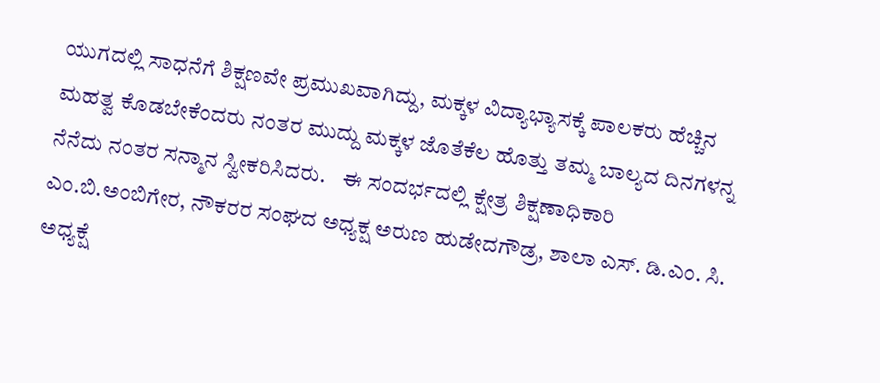ಯುಗದಲ್ಲಿ ಸಾಧನೆಗೆ ಶಿಕ್ಷಣವೇ ಪ್ರಮುಖವಾಗಿದ್ದು, ಮಕ್ಕಳ ವಿದ್ಯಾಭ್ಯಾಸಕ್ಕೆ ಪಾಲಕರು ಹೆಚ್ಚಿನ ಮಹತ್ವ ಕೊಡಬೇಕೆಂದರು ನಂತರ ಮುದ್ದು ಮಕ್ಕಳ ಜೊತೆಕೆಲ ಹೊತ್ತು ತಮ್ಮ ಬಾಲ್ಯದ ದಿನಗಳನ್ನ ನೆನೆದು ನಂತರ ಸನ್ಮಾನ ಸ್ವೀಕರಿಸಿದರು.    ಈ ಸಂದರ್ಭದಲ್ಲಿ ಕ್ಷೇತ್ರ ಶಿಕ್ಷಣಾಧಿಕಾರಿ ಎಂ.ಬಿ.ಅಂಬಿಗೇರ, ನೌಕರರ ಸಂಘದ ಅಧ್ಯಕ್ಷ ಅರುಣ ಹುಡೇದಗೌಡ್ರ, ಶಾಲಾ ಎಸ್‌. ಡಿ.ಎಂ. ಸಿ.  ಅಧ್ಯಕ್ಷೆ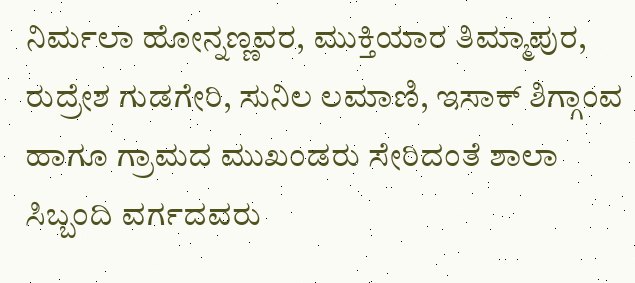ನಿರ್ಮಲಾ ಹೋನ್ನಣ್ಣವರ, ಮುಕ್ತಿಯಾರ ತಿಮ್ಮಾಪುರ, ರುದ್ರೇಶ ಗುಡಗೇರಿ, ಸುನಿಲ ಲಮಾಣಿ, ಇಸಾಕ್ ಶಿಗ್ಗಾಂವ ಹಾಗೂ ಗ್ರಾಮದ ಮುಖಂಡರು ಸೇರಿದಂತೆ ಶಾಲಾ ಸಿಬ್ಬಂದಿ ವರ್ಗದವರು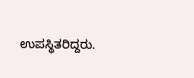ಉಪಸ್ಥಿತರಿದ್ದರು.